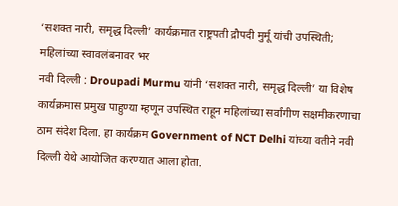‘सशक्त नारी, समृद्ध दिल्ली’ कार्यक्रमात राष्ट्रपती द्रौपदी मुर्मू यांची उपस्थिती; महिलांच्या स्वावलंबनावर भर
नवी दिल्ली : Droupadi Murmu यांनी ‘सशक्त नारी, समृद्ध दिल्ली’ या विशेष कार्यक्रमास प्रमुख पाहुण्या म्हणून उपस्थित राहून महिलांच्या सर्वांगीण सक्षमीकरणाचा ठाम संदेश दिला. हा कार्यक्रम Government of NCT Delhi यांच्या वतीने नवी दिल्ली येथे आयोजित करण्यात आला होता.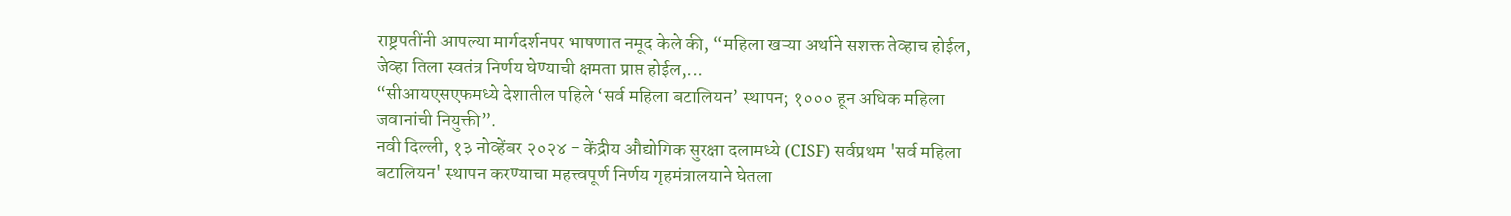राष्ट्रपतींनी आपल्या मार्गदर्शनपर भाषणात नमूद केले की, “महिला खऱ्या अर्थाने सशक्त तेव्हाच होईल, जेव्हा तिला स्वतंत्र निर्णय घेण्याची क्षमता प्राप्त होईल,...
“सीआयएसएफमध्ये देशातील पहिले ‘सर्व महिला बटालियन’ स्थापन; १००० हून अधिक महिला जवानांची नियुक्ती”.
नवी दिल्ली, १३ नोव्हेंबर २०२४ - केंद्रीय औद्योगिक सुरक्षा दलामध्ये (CISF) सर्वप्रथम 'सर्व महिला बटालियन' स्थापन करण्याचा महत्त्वपूर्ण निर्णय गृहमंत्रालयाने घेतला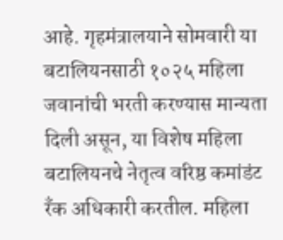आहे. गृहमंत्रालयाने सोमवारी या बटालियनसाठी १०२५ महिला जवानांची भरती करण्यास मान्यता दिली असून, या विशेष महिला बटालियनचे नेतृत्व वरिष्ठ कमांडंट रँक अधिकारी करतील. महिला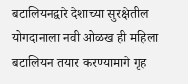बटालियनद्वारे देशाच्या सुरक्षेतील योगदानाला नवी ओळख ही महिला बटालियन तयार करण्यामागे गृह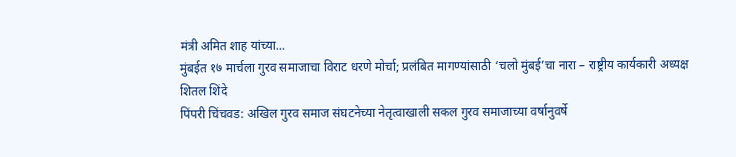मंत्री अमित शाह यांच्या...
मुंबईत १७ मार्चला गुरव समाजाचा विराट धरणे मोर्चा; प्रलंबित मागण्यांसाठी ‘चलो मुंबई’चा नारा – राष्ट्रीय कार्यकारी अध्यक्ष शितल शिंदे
पिंपरी चिंचवड: अखिल गुरव समाज संघटनेच्या नेतृत्वाखाली सकल गुरव समाजाच्या वर्षानुवर्षे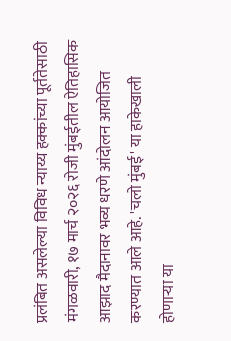प्रलंबित असलेल्या विविध न्याय्य हक्कांच्या पूर्ततेसाठी मंगळवारी, १७ मार्च २०२६ रोजी मुंबईतील ऐतिहासिक आझाद मैदानावर भव्य धरणे आंदोलन आयोजित करण्यात आले आहे. 'चलो मुंबई' या हाकेखाली होणाऱ्या या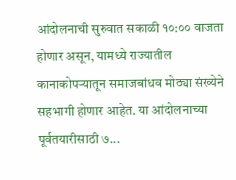आंदोलनाची सुरुवात सकाळी १०:०० वाजता होणार असून, यामध्ये राज्यातील कानाकोपऱ्यातून समाजबांधव मोठ्या संख्येने सहभागी होणार आहेत. या आंदोलनाच्या पूर्वतयारीसाठी ७...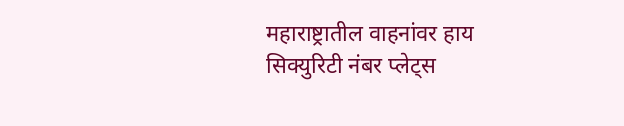महाराष्ट्रातील वाहनांवर हाय सिक्युरिटी नंबर प्लेट्स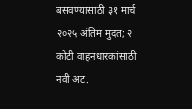बसवण्यासाठी ३१ मार्च २०२५ अंतिम मुदत; २ कोटी वाहनधारकांसाठी नवी अट.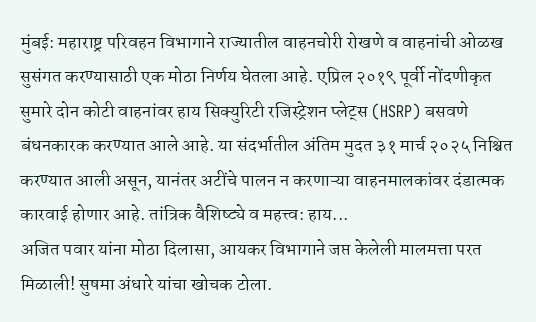मुंबई: महाराष्ट्र परिवहन विभागाने राज्यातील वाहनचोरी रोखणे व वाहनांची ओळख सुसंगत करण्यासाठी एक मोठा निर्णय घेतला आहे. एप्रिल २०१९ पूर्वी नोंदणीकृत सुमारे दोन कोटी वाहनांवर हाय सिक्युरिटी रजिस्ट्रेशन प्लेट्स (HSRP) बसवणे बंधनकारक करण्यात आले आहे. या संदर्भातील अंतिम मुदत ३१ मार्च २०२५ निश्चित करण्यात आली असून, यानंतर अटींचे पालन न करणाऱ्या वाहनमालकांवर दंडात्मक कारवाई होणार आहे. तांत्रिक वैशिष्ट्ये व महत्त्व: हाय...
अजित पवार यांना मोठा दिलासा, आयकर विभागाने जप्त केलेली मालमत्ता परत मिळाली! सुषमा अंधारे यांचा खोचक टोला.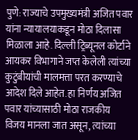पुणे: राज्याचे उपमुख्यमंत्री अजित पवार यांना न्यायालयाकडून मोठा दिलासा मिळाला आहे. दिल्ली ट्रिब्यूनल कोर्टाने आयकर विभागाने जप्त केलेली त्यांच्या कुटुंबीयांची मालमत्ता परत करण्याचे आदेश दिले आहेत. हा निर्णय अजित पवार यांच्यासाठी मोठा राजकीय विजय मानला जात असून, त्यांच्या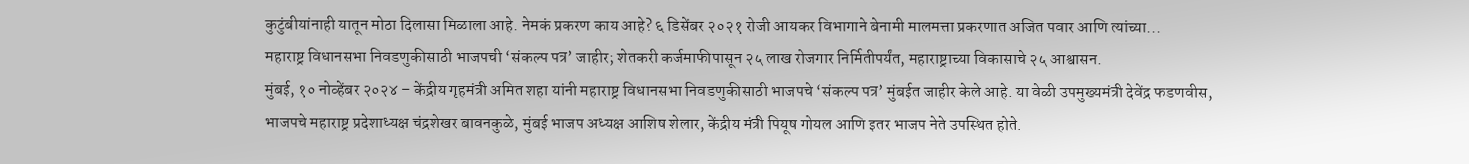कुटुंबीयांनाही यातून मोठा दिलासा मिळाला आहे. नेमकं प्रकरण काय आहे? ६ डिसेंबर २०२१ रोजी आयकर विभागाने बेनामी मालमत्ता प्रकरणात अजित पवार आणि त्यांच्या...
महाराष्ट्र विधानसभा निवडणुकीसाठी भाजपची ‘संकल्प पत्र’ जाहीर; शेतकरी कर्जमाफीपासून २५ लाख रोजगार निर्मितीपर्यंत, महाराष्ट्राच्या विकासाचे २५ आश्वासन.
मुंबई, १० नोव्हेंबर २०२४ – केंद्रीय गृहमंत्री अमित शहा यांनी महाराष्ट्र विधानसभा निवडणुकीसाठी भाजपचे ‘संकल्प पत्र’ मुंबईत जाहीर केले आहे. या वेळी उपमुख्यमंत्री देवेंद्र फडणवीस, भाजपचे महाराष्ट्र प्रदेशाध्यक्ष चंद्रशेखर बावनकुळे, मुंबई भाजप अध्यक्ष आशिष शेलार, केंद्रीय मंत्री पियूष गोयल आणि इतर भाजप नेते उपस्थित होते.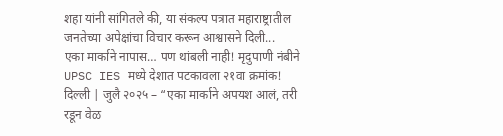शहा यांनी सांगितले की, या संकल्प पत्रात महाराष्ट्रातील जनतेच्या अपेक्षांचा विचार करून आश्वासने दिली...
एका मार्काने नापास… पण थांबली नाही! मृदुपाणी नंबीने UPSC IES मध्ये देशात पटकावला २१वा क्रमांक!
दिल्ली | जुलै २०२५ – “एका मार्काने अपयश आलं, तरी रडून वेळ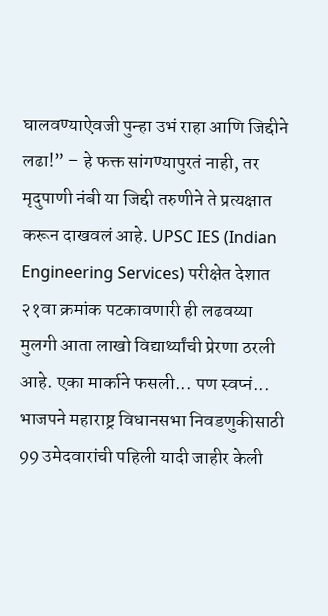घालवण्याऐवजी पुन्हा उभं राहा आणि जिद्दीने लढा!” – हे फक्त सांगण्यापुरतं नाही, तर मृदुपाणी नंबी या जिद्दी तरुणीने ते प्रत्यक्षात करून दाखवलं आहे. UPSC IES (Indian Engineering Services) परीक्षेत देशात २१वा क्रमांक पटकावणारी ही लढवय्या मुलगी आता लाखो विद्यार्थ्यांची प्रेरणा ठरली आहे. एका मार्काने फसली... पण स्वप्नं...
भाजपने महाराष्ट्र विधानसभा निवडणुकीसाठी 99 उमेदवारांची पहिली यादी जाहीर केली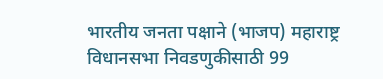भारतीय जनता पक्षाने (भाजप) महाराष्ट्र विधानसभा निवडणुकीसाठी 99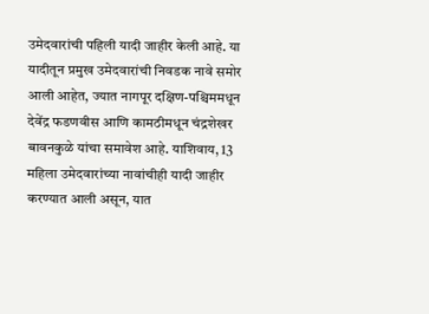उमेदवारांची पहिली यादी जाहीर केली आहे. या यादीतून प्रमुख उमेदवारांची निवडक नावे समोर आली आहेत, ज्यात नागपूर दक्षिण-पश्चिममधून देवेंद्र फडणवीस आणि कामठीमधून चंद्रशेखर बावनकुळे यांचा समावेश आहे. याशिवाय, 13 महिला उमेदवारांच्या नावांचीही यादी जाहीर करण्यात आली असून, यात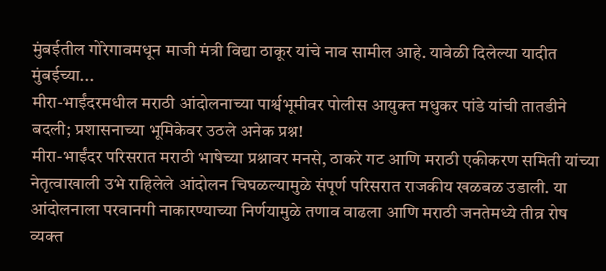मुंबईतील गोरेगावमधून माजी मंत्री विद्या ठाकूर यांचे नाव सामील आहे. यावेळी दिलेल्या यादीत मुंबईच्या...
मीरा-भाईंदरमधील मराठी आंदोलनाच्या पार्श्वभूमीवर पोलीस आयुक्त मधुकर पांडे यांची तातडीने बदली; प्रशासनाच्या भूमिकेवर उठले अनेक प्रश्न!
मीरा-भाईंदर परिसरात मराठी भाषेच्या प्रश्नावर मनसे, ठाकरे गट आणि मराठी एकीकरण समिती यांच्या नेतृत्वाखाली उभे राहिलेले आंदोलन चिघळल्यामुळे संपूर्ण परिसरात राजकीय खळबळ उडाली. या आंदोलनाला परवानगी नाकारण्याच्या निर्णयामुळे तणाव वाढला आणि मराठी जनतेमध्ये तीव्र रोष व्यक्त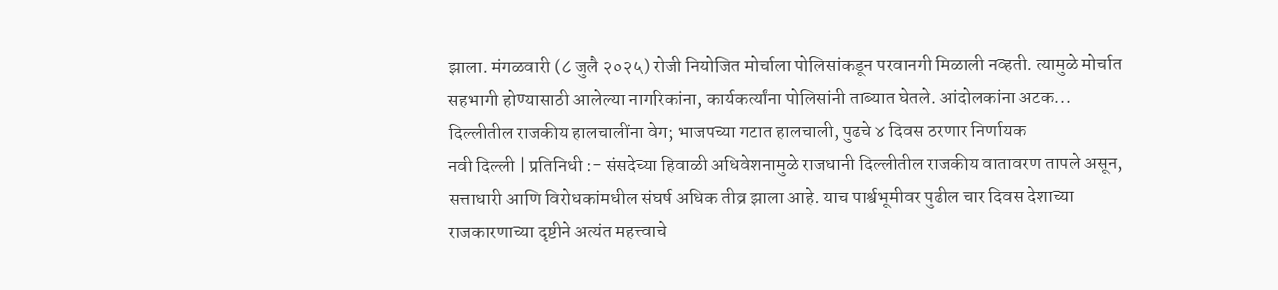झाला. मंगळवारी (८ जुलै २०२५) रोजी नियोजित मोर्चाला पोलिसांकडून परवानगी मिळाली नव्हती. त्यामुळे मोर्चात सहभागी होण्यासाठी आलेल्या नागरिकांना, कार्यकर्त्यांना पोलिसांनी ताब्यात घेतले. आंदोलकांना अटक...
दिल्लीतील राजकीय हालचालींना वेग; भाजपच्या गटात हालचाली, पुढचे ४ दिवस ठरणार निर्णायक
नवी दिल्ली | प्रतिनिधी :- संसदेच्या हिवाळी अधिवेशनामुळे राजधानी दिल्लीतील राजकीय वातावरण तापले असून, सत्ताधारी आणि विरोधकांमधील संघर्ष अधिक तीव्र झाला आहे. याच पार्श्वभूमीवर पुढील चार दिवस देशाच्या राजकारणाच्या दृष्टीने अत्यंत महत्त्वाचे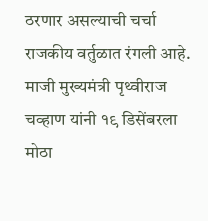ठरणार असल्याची चर्चा राजकीय वर्तुळात रंगली आहे. माजी मुख्यमंत्री पृथ्वीराज चव्हाण यांनी १९ डिसेंबरला मोठा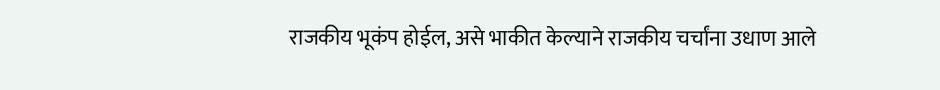राजकीय भूकंप होईल, असे भाकीत केल्याने राजकीय चर्चांना उधाण आले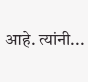आहे. त्यांनी...